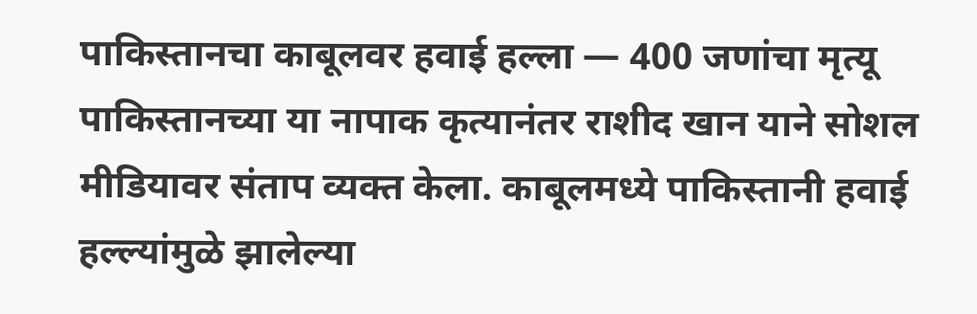पाकिस्तानचा काबूलवर हवाई हल्ला — 400 जणांचा मृत्यू
पाकिस्तानच्या या नापाक कृत्यानंतर राशीद खान याने सोशल मीडियावर संताप व्यक्त केला. काबूलमध्ये पाकिस्तानी हवाई हल्ल्यांमुळे झालेल्या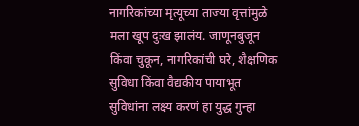नागरिकांच्या मृत्यूच्या ताज्या वृत्तांमुळे मला खूप दुःख झालंय. जाणूनबुजून किंवा चुकून, नागरिकांची घरे, शैक्षणिक सुविधा किंवा वैद्यकीय पायाभूत सुविधांना लक्ष्य करणं हा युद्ध गुन्हा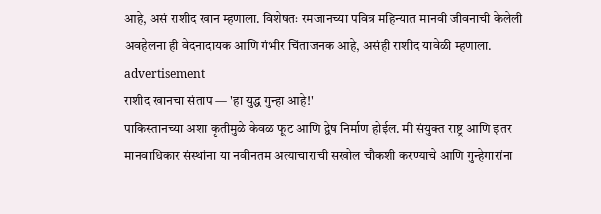आहे, असं राशीद खान म्हणाला. विशेषतः रमजानच्या पवित्र महिन्यात मानवी जीवनाची केलेली अवहेलना ही वेदनादायक आणि गंभीर चिंताजनक आहे, असंही राशीद यावेळी म्हणाला.
advertisement
राशीद खानचा संताप — 'हा युद्ध गुन्हा आहे!'
पाकिस्तानच्या अशा कृतीमुळे केवळ फूट आणि द्वेष निर्माण होईल. मी संयुक्त राष्ट्र आणि इतर मानवाधिकार संस्थांना या नवीनतम अत्याचाराची सखोल चौकशी करण्याचे आणि गुन्हेगारांना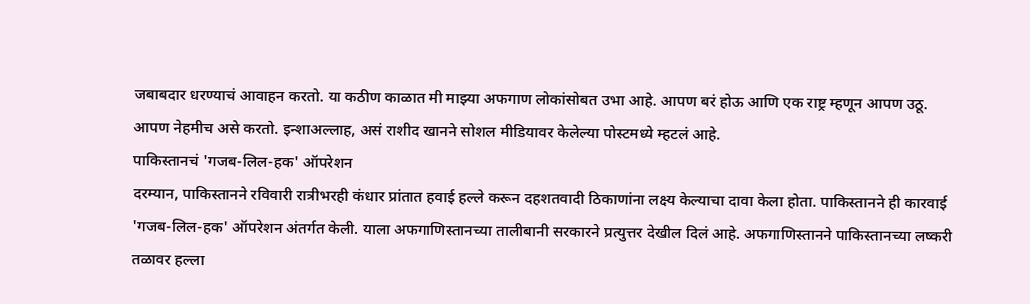जबाबदार धरण्याचं आवाहन करतो. या कठीण काळात मी माझ्या अफगाण लोकांसोबत उभा आहे. आपण बरं होऊ आणि एक राष्ट्र म्हणून आपण उठू. आपण नेहमीच असे करतो. इन्शाअल्लाह, असं राशीद खानने सोशल मीडियावर केलेल्या पोस्टमध्ये म्हटलं आहे.
पाकिस्तानचं 'गजब-लिल-हक' ऑपरेशन
दरम्यान, पाकिस्तानने रविवारी रात्रीभरही कंधार प्रांतात हवाई हल्ले करून दहशतवादी ठिकाणांना लक्ष्य केल्याचा दावा केला होता. पाकिस्तानने ही कारवाई 'गजब-लिल-हक' ऑपरेशन अंतर्गत केली. याला अफगाणिस्तानच्या तालीबानी सरकारने प्रत्युत्तर देखील दिलं आहे. अफगाणिस्तानने पाकिस्तानच्या लष्करी तळावर हल्ला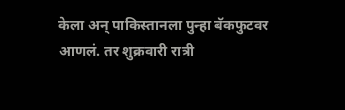केला अन् पाकिस्तानला पुन्हा बॅकफुटवर आणलं. तर शुक्रवारी रात्री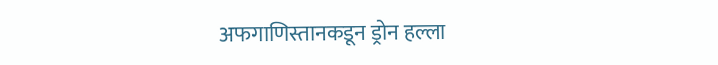अफगाणिस्तानकडून ड्रोन हल्ला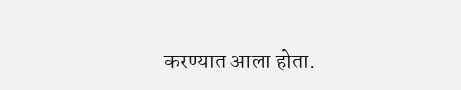करण्यात आला होता.